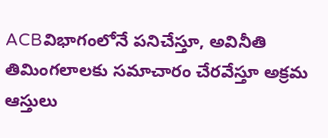ACBవిభాగంలోనే పనిచేస్తూ, అవినీతి తిమింగలాలకు సమాచారం చేరవేస్తూ అక్రమ ఆస్తులు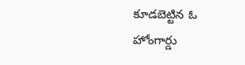కూడబెట్టిన ఓ హోంగార్డు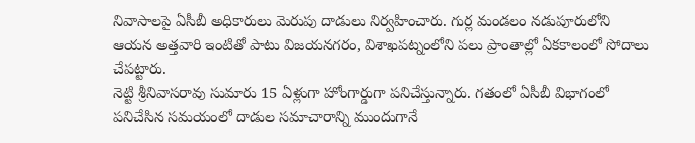నివాసాలపై ఏసీబీ అధికారులు మెరుపు దాడులు నిర్వహించారు. గుర్ల మండలం నడుపూరులోని ఆయన అత్తవారి ఇంటితో పాటు విజయనగరం, విశాఖపట్నంలోని పలు ప్రాంతాల్లో ఏకకాలంలో సోదాలు చేపట్టారు.
నెట్టి శ్రీనివాసరావు సుమారు 15 ఏళ్లుగా హోంగార్డుగా పనిచేస్తున్నారు. గతంలో ఏసీబీ విభాగంలో పనిచేసిన సమయంలో దాడుల సమాచారాన్ని ముందుగానే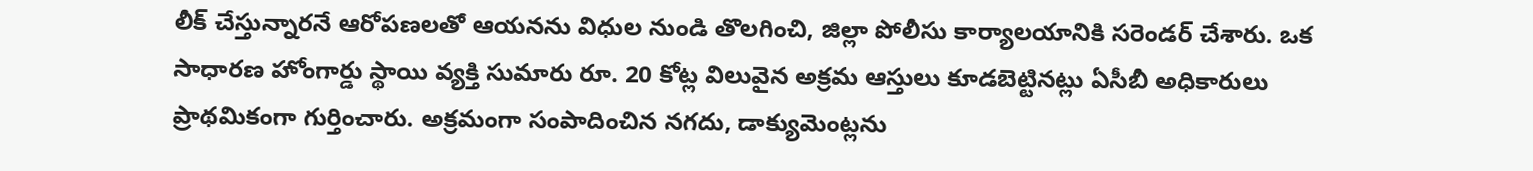లీక్ చేస్తున్నారనే ఆరోపణలతో ఆయనను విధుల నుండి తొలగించి, జిల్లా పోలీసు కార్యాలయానికి సరెండర్ చేశారు. ఒక సాధారణ హోంగార్డు స్థాయి వ్యక్తి సుమారు రూ. 20 కోట్ల విలువైన అక్రమ ఆస్తులు కూడబెట్టినట్లు ఏసీబీ అధికారులు ప్రాథమికంగా గుర్తించారు. అక్రమంగా సంపాదించిన నగదు, డాక్యుమెంట్లను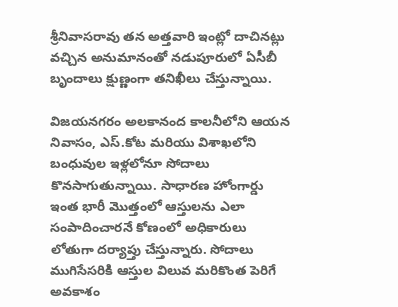శ్రీనివాసరావు తన అత్తవారి ఇంట్లో దాచినట్లు వచ్చిన అనుమానంతో నడుపూరులో ఏసీబీ బృందాలు క్షుణ్ణంగా తనిఖీలు చేస్తున్నాయి.

విజయనగరం అలకానంద కాలనీలోని ఆయన నివాసం, ఎస్.కోట మరియు విశాఖలోని బంధువుల ఇళ్లలోనూ సోదాలు కొనసాగుతున్నాయి. సాధారణ హోంగార్డు ఇంత భారీ మొత్తంలో ఆస్తులను ఎలా సంపాదించారనే కోణంలో అధికారులు లోతుగా దర్యాప్తు చేస్తున్నారు. సోదాలు ముగిసేసరికి ఆస్తుల విలువ మరికొంత పెరిగే అవకాశం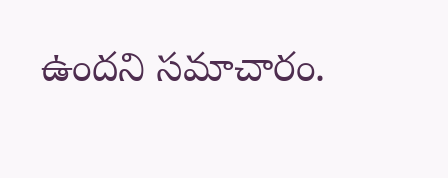ఉందని సమాచారం.